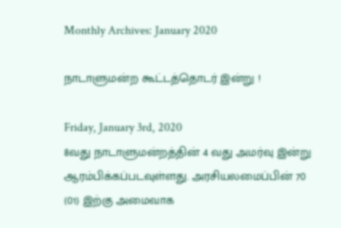Monthly Archives: January 2020

நாடாளுமன்ற கூட்டத்தொடர் இன்று !

Friday, January 3rd, 2020
8வது நாடாளுமன்றத்தின் 4 வது அமர்வு இன்று ஆரம்பிக்கப்படவுள்ளது. அரசியலமைப்பின் 70 (01) இற்கு அமைவாக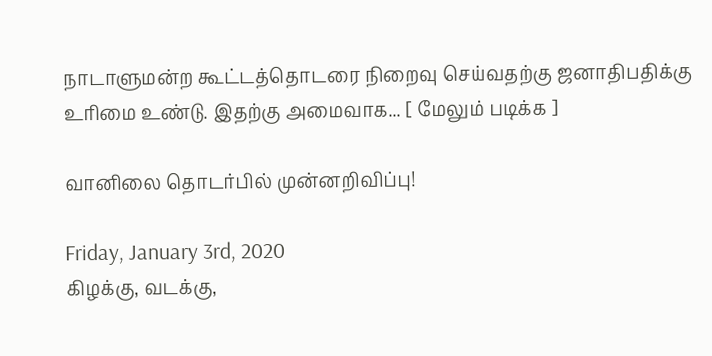நாடாளுமன்ற கூட்டத்தொடரை நிறைவு செய்வதற்கு ஜனாதிபதிக்கு உரிமை உண்டு. இதற்கு அமைவாக... [ மேலும் படிக்க ]

வானிலை தொடர்பில் முன்னறிவிப்பு!

Friday, January 3rd, 2020
கிழக்கு, வடக்கு,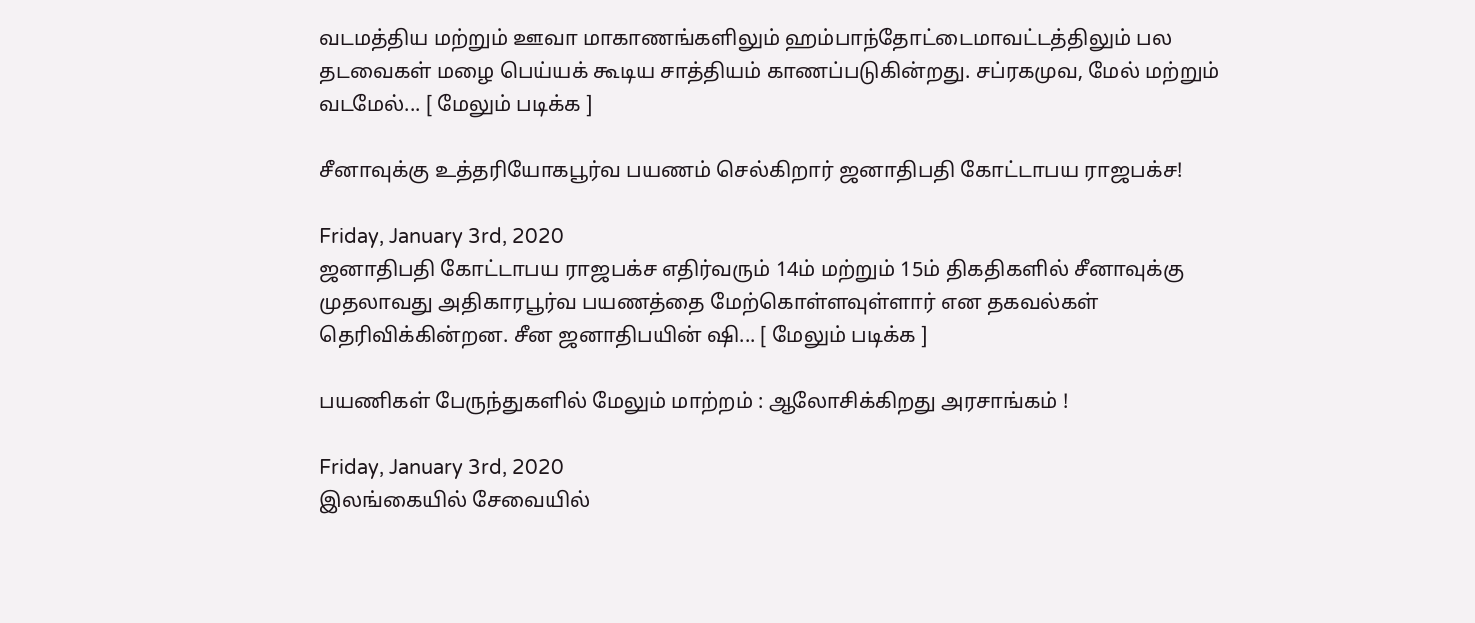வடமத்திய மற்றும் ஊவா மாகாணங்களிலும் ஹம்பாந்தோட்டைமாவட்டத்திலும் பல தடவைகள் மழை பெய்யக் கூடிய சாத்தியம் காணப்படுகின்றது. சப்ரகமுவ, மேல் மற்றும் வடமேல்... [ மேலும் படிக்க ]

சீனாவுக்கு உத்தரியோகபூர்வ பயணம் செல்கிறார் ஜனாதிபதி கோட்டாபய ராஜபக்ச!

Friday, January 3rd, 2020
ஜனாதிபதி கோட்டாபய ராஜபக்ச எதிர்வரும் 14ம் மற்றும் 15ம் திகதிகளில் சீனாவுக்கு முதலாவது அதிகாரபூர்வ பயணத்தை மேற்கொள்ளவுள்ளார் என தகவல்கள் தெரிவிக்கின்றன. சீன ஜனாதிபயின் ஷி... [ மேலும் படிக்க ]

பயணிகள் பேருந்துகளில் மேலும் மாற்றம் : ஆலோசிக்கிறது அரசாங்கம் !

Friday, January 3rd, 2020
இலங்கையில் சேவையில்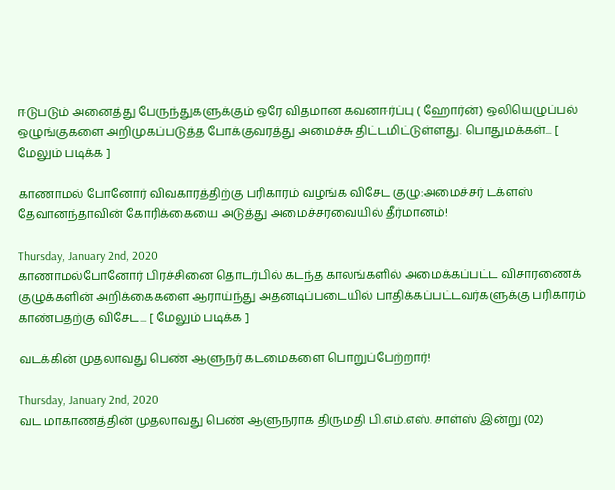ஈடுபடும் அனைத்து பேருந்துகளுக்கும் ஒரே விதமான கவனஈர்ப்பு ( ஹோர்ன்) ஒலியெழுப்பல் ஒழுங்குகளை அறிமுகப்படுத்த போக்குவரத்து அமைச்சு திட்டமிட்டுள்ளது. பொதுமக்கள்... [ மேலும் படிக்க ]

காணாமல் போனோர் விவகாரத்திற்கு பரிகாரம் வழங்க விசேட குழு:அமைச்சர் டக்ளஸ் தேவானந்தாவின் கோரிக்கையை அடுத்து அமைச்சரவையில் தீர்மானம்!

Thursday, January 2nd, 2020
காணாமல்போனோர் பிரச்சினை தொடர்பில் கடந்த காலங்களில் அமைக்கப்பட்ட விசாரணைக் குழுக்களின் அறிக்கைகளை ஆராய்ந்து அதனடிப்படையில் பாதிக்கப்பட்டவர்களுக்கு பரிகாரம் காண்பதற்கு விசேட... [ மேலும் படிக்க ]

வடக்கின் முதலாவது பெண் ஆளுநர் கடமைகளை பொறுப்பேற்றார்!

Thursday, January 2nd, 2020
வட மாகாணத்தின் முதலாவது பெண் ஆளுநராக திருமதி பி.எம்.எஸ். சாள்ஸ் இன்று (02)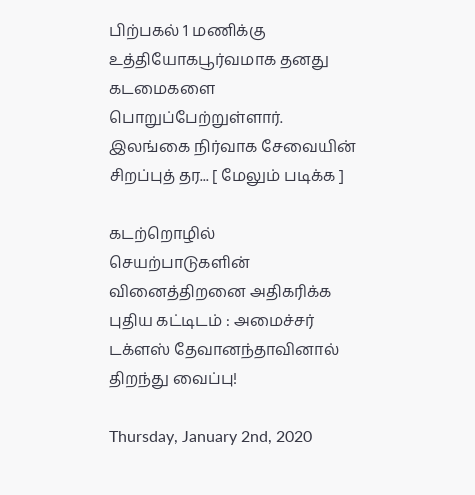பிற்பகல் 1 மணிக்கு உத்தியோகபூர்வமாக தனது கடமைகளை பொறுப்பேற்றுள்ளார். இலங்கை நிர்வாக சேவையின் சிறப்புத் தர... [ மேலும் படிக்க ]

கடற்றொழில் செயற்பாடுகளின் வினைத்திறனை அதிகரிக்க புதிய கட்டிடம் : அமைச்சர் டக்ளஸ் தேவானந்தாவினால் திறந்து வைப்பு!

Thursday, January 2nd, 2020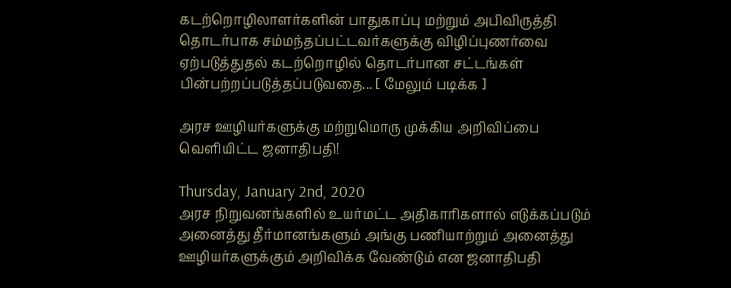கடற்றொழிலாளர்களின் பாதுகாப்பு மற்றும் அபிவிருத்தி தொடர்பாக சம்மந்தப்பட்டவர்களுக்கு விழிப்புணர்வை ஏற்படுத்துதல் கடற்றொழில் தொடர்பான சட்டங்கள் பின்பற்றப்படுத்தப்படுவதை... [ மேலும் படிக்க ]

அரச ஊழியர்களுக்கு மற்றுமொரு முக்கிய அறிவிப்பை வெளியிட்ட ஜனாதிபதி!

Thursday, January 2nd, 2020
அரச நிறுவனங்களில் உயர்மட்ட அதிகாரிகளால் எடுக்கப்படும் அனைத்து தீர்மானங்களும் அங்கு பணியாற்றும் அனைத்து ஊழியர்களுக்கும் அறிவிக்க வேண்டும் என ஜனாதிபதி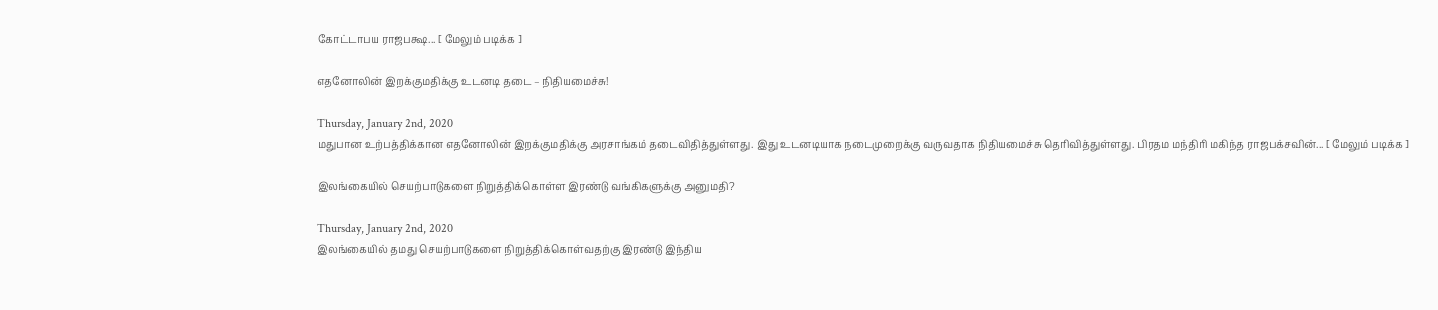கோட்டாபய ராஜபக்ஷ... [ மேலும் படிக்க ]

எதனோலின் இறக்குமதிக்கு உடனடி தடை – நிதியமைச்சு!

Thursday, January 2nd, 2020
மதுபான உற்பத்திக்கான எதனோலின் இறக்குமதிக்கு அரசாங்கம் தடைவிதித்துள்ளது. இது உடனடியாக நடைமுறைக்கு வருவதாக நிதியமைச்சு தெரிவித்துள்ளது. பிரதம மந்திரி மகிந்த ராஜபக்சவின்... [ மேலும் படிக்க ]

இலங்கையில் செயற்பாடுகளை நிறுத்திக்கொள்ள இரண்டு வங்கிகளுக்கு அனுமதி?

Thursday, January 2nd, 2020
இலங்கையில் தமது செயற்பாடுகளை நிறுத்திக்கொள்வதற்கு இரண்டு இந்திய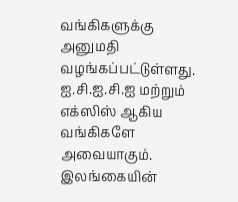வங்கிகளுக்கு அனுமதி வழங்கப்பட்டுள்ளது. ஐ.சி.ஐ.சி.ஐ மற்றும் எக்ஸிஸ் ஆகிய வங்கிகளே அவையாகும். இலங்கையின்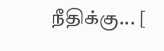நீதிக்கு... [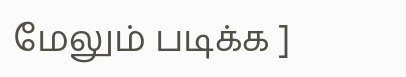மேலும் படிக்க ]